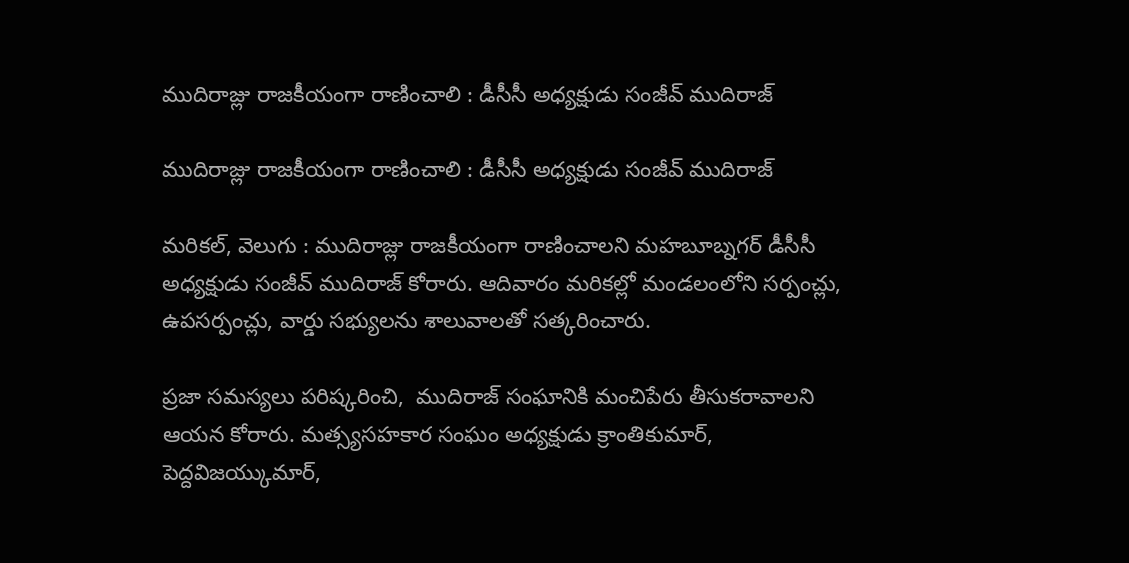ముదిరాజ్లు రాజకీయంగా రాణించాలి : డీసీసీ అధ్యక్షుడు సంజీవ్ ముదిరాజ్

ముదిరాజ్లు రాజకీయంగా రాణించాలి : డీసీసీ అధ్యక్షుడు సంజీవ్ ముదిరాజ్

మరికల్, వెలుగు : ముదిరాజ్లు రాజకీయంగా రాణించాలని మహబూబ్నగర్ డీసీసీ అధ్యక్షుడు సంజీవ్ ముదిరాజ్ కోరారు. ఆదివారం మరికల్లో మండలంలోని సర్పంచ్లు, ఉపసర్పంచ్లు, వార్డు సభ్యులను శాలువాలతో సత్కరించారు.

ప్రజా సమస్యలు పరిష్కరించి,  ముదిరాజ్ సంఘానికి మంచిపేరు తీసుకరావాలని ఆయన కోరారు. మత్స్యసహకార సంఘం అధ్యక్షుడు క్రాంతికుమార్, పెద్దవిజయ్కుమార్,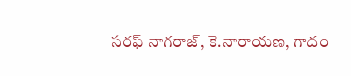సరఫ్ నాగరాజ్, కె.నారాయణ, గాదం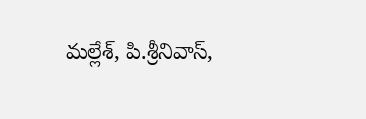మల్లేశ్, పి.శ్రీనివాస్,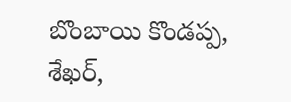బొంబాయి కొండప్ప, శేఖర్,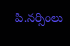పి.నర్సింలు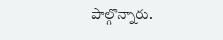పాల్గొన్నారు.